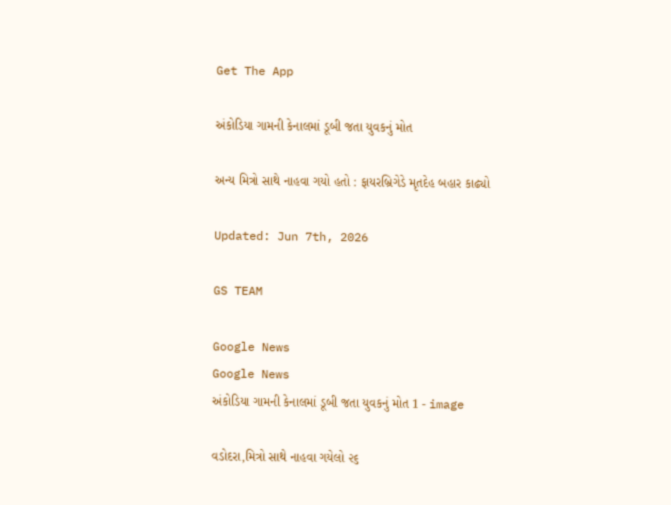Get The App

અંકોડિયા ગામની કેનાલમાં ડૂબી જતા યુવકનું મોત

અન્ય મિત્રો સાથે નાહવા ગયો હતો : ફાયરબ્રિગેડે મૃતદેહ બહાર કાઢ્યો

Updated: Jun 7th, 2026

GS TEAM

Google News
Google News
અંકોડિયા ગામની કેનાલમાં ડૂબી જતા યુવકનું મોત 1 - image

વડોદરા,મિત્રો સાથે નાહવા ગયેલો ૨૬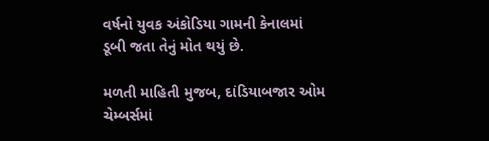વર્ષનો યુવક અંકોડિયા ગામની કેનાલમાં  ડૂબી જતા તેનું મોત થયું છે.

મળતી માહિતી મુજબ, દાંડિયાબજાર ઓમ ચેમ્બર્સમાં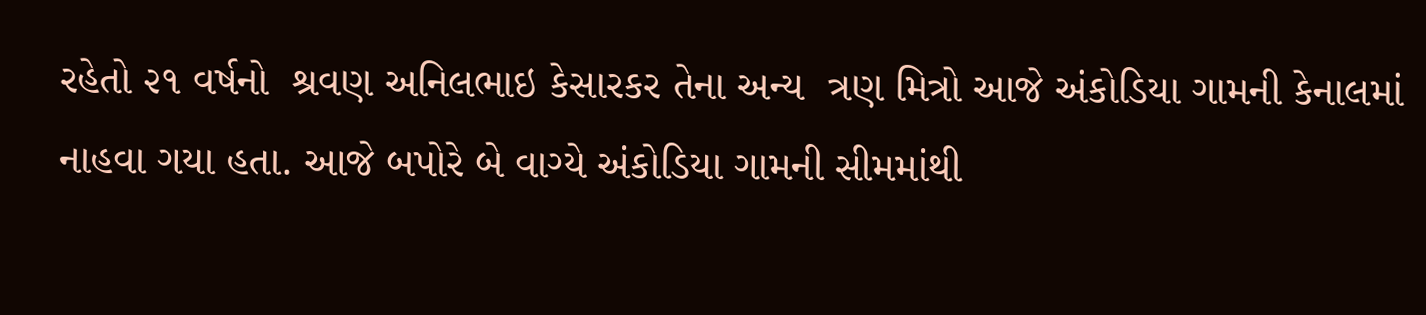રહેતો ૨૧ વર્ષનો  શ્રવણ અનિલભાઇ કેસારકર તેના અન્ય  ત્રણ મિત્રો આજે અંકોડિયા ગામની કેનાલમાં નાહવા ગયા હતા. આજે બપોરે બે વાગ્યે અંકોડિયા ગામની સીમમાંથી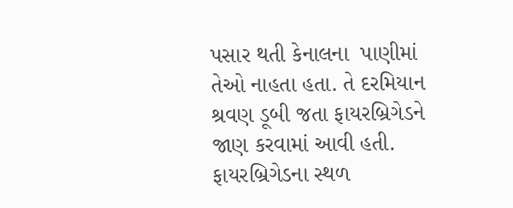પસાર થતી કેનાલના  પાણીમાં તેઓ નાહતા હતા. તે દરમિયાન  શ્રવણ ડૂબી જતા ફાયરબ્રિગેડને જાણ કરવામાં આવી હતી. ફાયરબ્રિગેડના સ્થળ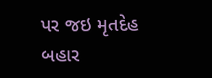પર જઇ મૃતદેહ બહાર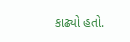કાઢ્યો હતો.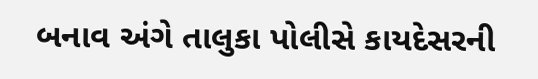બનાવ અંગે તાલુકા પોલીસે કાયદેસરની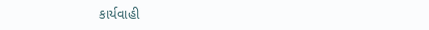કાર્યવાહી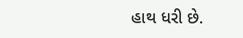હાથ ધરી છે.